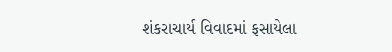શંકરાચાર્ય વિવાદમાં ફસાયેલા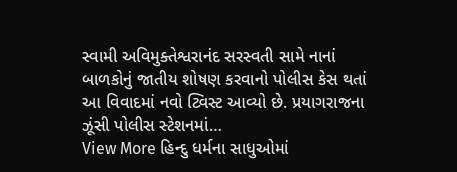સ્વામી અવિમુક્તેશ્વરાનંદ સરસ્વતી સામે નાનાં બાળકોનું જાતીય શોષણ કરવાનો પોલીસ કેસ થતાં આ વિવાદમાં નવો ટ્વિસ્ટ આવ્યો છે. પ્રયાગરાજના ઝૂંસી પોલીસ સ્ટેશનમાં…
View More હિન્દુ ધર્મના સાધુઓમાં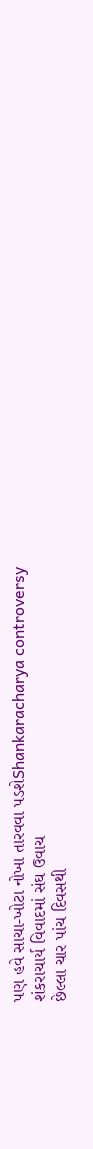પણ હવે સાચા-ખોટા નોખા તારવવા પડશેShankaracharya controversy
શંકરાચાર્ય વિવાદમાં સંઘ ઉવાચ
છેલ્લા ચાર પાંચ દિવસથી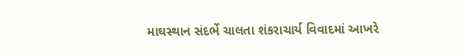માઘસ્થાન સંદર્ભે ચાલતા શંકરાચાર્ય વિવાદમાં આખરે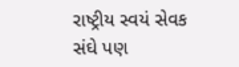રાષ્ટ્રીય સ્વયં સેવક સંઘે પણ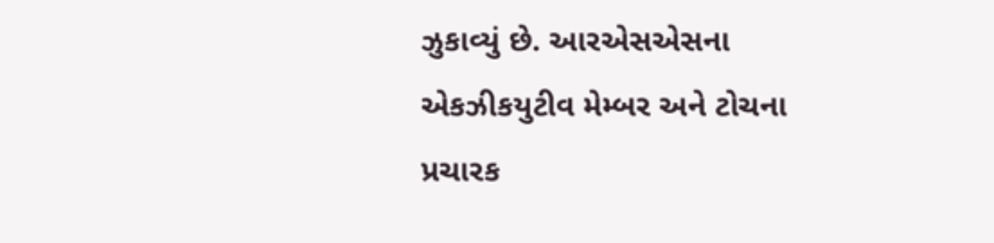ઝુકાવ્યું છે. આરએસએસના એકઝીકયુટીવ મેમ્બર અને ટોચના પ્રચારક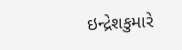ઇન્દ્રેશકુમારે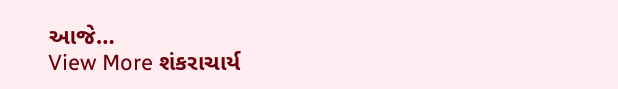આજે…
View More શંકરાચાર્ય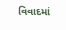વિવાદમાં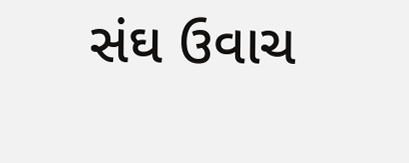સંઘ ઉવાચ